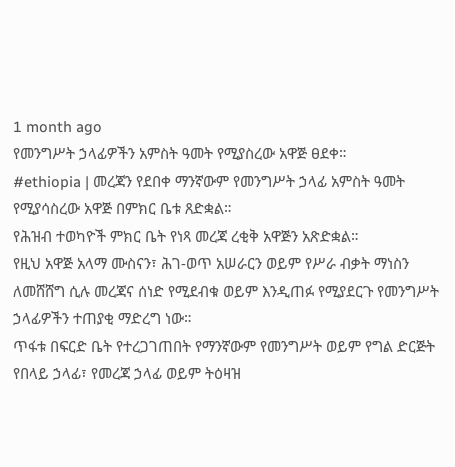1 month ago
የመንግሥት ኃላፊዎችን አምስት ዓመት የሚያስረው አዋጅ ፀደቀ።
#ethiopia | መረጃን የደበቀ ማንኛውም የመንግሥት ኃላፊ አምስት ዓመት የሚያሳስረው አዋጅ በምክር ቤቱ ጸድቋል።
የሕዝብ ተወካዮች ምክር ቤት የነጻ መረጃ ረቂቅ አዋጅን አጽድቋል።
የዚህ አዋጅ አላማ ሙስናን፣ ሕገ-ወጥ አሠራርን ወይም የሥራ ብቃት ማነስን ለመሸሸግ ሲሉ መረጃና ሰነድ የሚደብቁ ወይም እንዲጠፉ የሚያደርጉ የመንግሥት ኃላፊዎችን ተጠያቂ ማድረግ ነው።
ጥፋቱ በፍርድ ቤት የተረጋገጠበት የማንኛውም የመንግሥት ወይም የግል ድርጅት የበላይ ኃላፊ፣ የመረጃ ኃላፊ ወይም ትዕዛዝ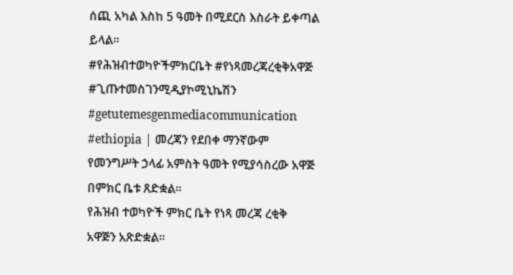ሰጪ አካል እስከ 5 ዓመት በሚደርስ እስራት ይቀጣል ይላል።
#የሕዝብተወካዮችምክርቤት #የነጻመረጃረቂቅአዋጅ #ጊጡተመስገንሚዲያኮሚኒኬሽን #getutemesgenmediacommunication
#ethiopia | መረጃን የደበቀ ማንኛውም የመንግሥት ኃላፊ አምስት ዓመት የሚያሳስረው አዋጅ በምክር ቤቱ ጸድቋል።
የሕዝብ ተወካዮች ምክር ቤት የነጻ መረጃ ረቂቅ አዋጅን አጽድቋል።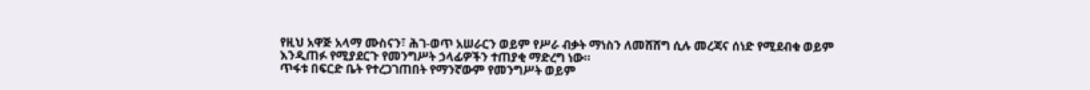የዚህ አዋጅ አላማ ሙስናን፣ ሕገ-ወጥ አሠራርን ወይም የሥራ ብቃት ማነስን ለመሸሸግ ሲሉ መረጃና ሰነድ የሚደብቁ ወይም እንዲጠፉ የሚያደርጉ የመንግሥት ኃላፊዎችን ተጠያቂ ማድረግ ነው።
ጥፋቱ በፍርድ ቤት የተረጋገጠበት የማንኛውም የመንግሥት ወይም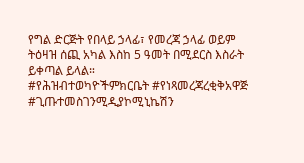የግል ድርጅት የበላይ ኃላፊ፣ የመረጃ ኃላፊ ወይም ትዕዛዝ ሰጪ አካል እስከ 5 ዓመት በሚደርስ እስራት ይቀጣል ይላል።
#የሕዝብተወካዮችምክርቤት #የነጻመረጃረቂቅአዋጅ #ጊጡተመስገንሚዲያኮሚኒኬሽን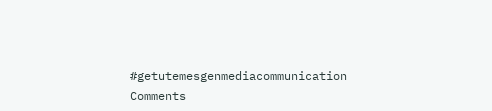#getutemesgenmediacommunication
Comments